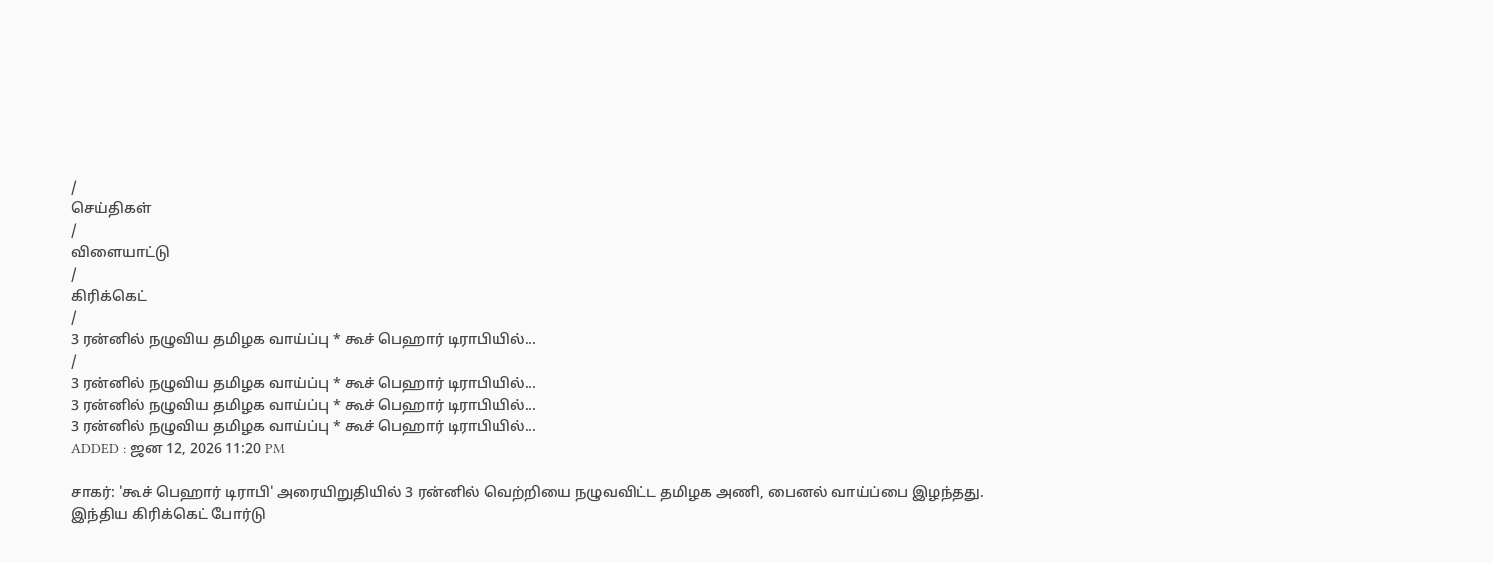/
செய்திகள்
/
விளையாட்டு
/
கிரிக்கெட்
/
3 ரன்னில் நழுவிய தமிழக வாய்ப்பு * கூச் பெஹார் டிராபியில்...
/
3 ரன்னில் நழுவிய தமிழக வாய்ப்பு * கூச் பெஹார் டிராபியில்...
3 ரன்னில் நழுவிய தமிழக வாய்ப்பு * கூச் பெஹார் டிராபியில்...
3 ரன்னில் நழுவிய தமிழக வாய்ப்பு * கூச் பெஹார் டிராபியில்...
ADDED : ஜன 12, 2026 11:20 PM

சாகர்: 'கூச் பெஹார் டிராபி' அரையிறுதியில் 3 ரன்னில் வெற்றியை நழுவவிட்ட தமிழக அணி, பைனல் வாய்ப்பை இழந்தது.
இந்திய கிரிக்கெட் போர்டு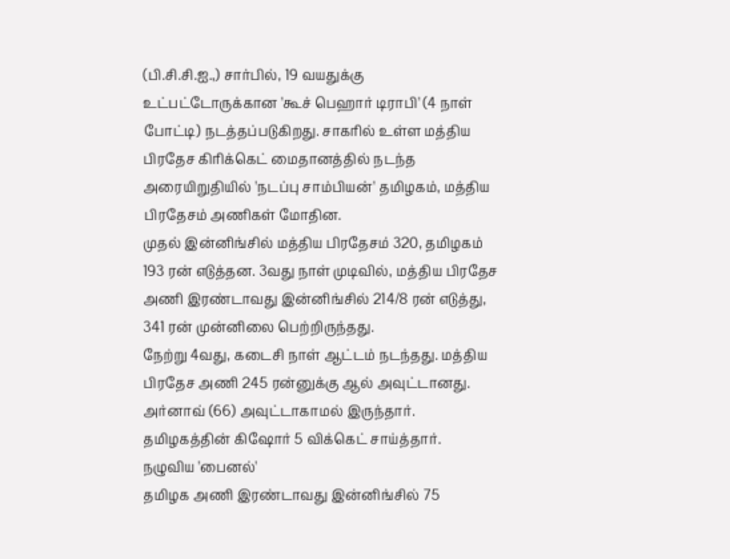(பி.சி.சி.ஐ.,) சார்பில், 19 வயதுக்கு உட்பட்டோருக்கான 'கூச் பெஹார் டிராபி' (4 நாள் போட்டி) நடத்தப்படுகிறது. சாகரில் உள்ள மத்திய பிரதேச கிரிக்கெட் மைதானத்தில் நடந்த அரையிறுதியில் 'நடப்பு சாம்பியன்' தமிழகம், மத்திய பிரதேசம் அணிகள் மோதின.
முதல் இன்னிங்சில் மத்திய பிரதேசம் 320, தமிழகம் 193 ரன் எடுத்தன. 3வது நாள் முடிவில், மத்திய பிரதேச அணி இரண்டாவது இன்னிங்சில் 214/8 ரன் எடுத்து, 341 ரன் முன்னிலை பெற்றிருந்தது.
நேற்று 4வது, கடைசி நாள் ஆட்டம் நடந்தது. மத்திய பிரதேச அணி 245 ரன்னுக்கு ஆல் அவுட்டானது. அர்னாவ் (66) அவுட்டாகாமல் இருந்தார். தமிழகத்தின் கிஷோர் 5 விக்கெட் சாய்த்தார்.
நழுவிய 'பைனல்'
தமிழக அணி இரண்டாவது இன்னிங்சில் 75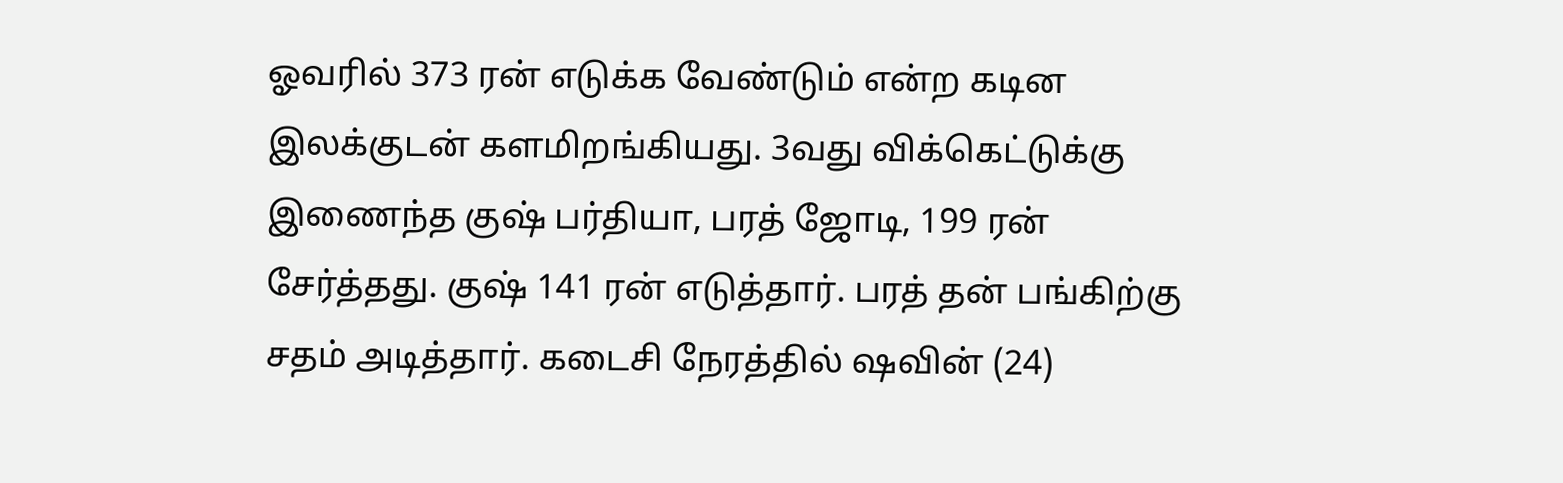ஓவரில் 373 ரன் எடுக்க வேண்டும் என்ற கடின இலக்குடன் களமிறங்கியது. 3வது விக்கெட்டுக்கு இணைந்த குஷ் பர்தியா, பரத் ஜோடி, 199 ரன் சேர்த்தது. குஷ் 141 ரன் எடுத்தார். பரத் தன் பங்கிற்கு சதம் அடித்தார். கடைசி நேரத்தில் ஷவின் (24)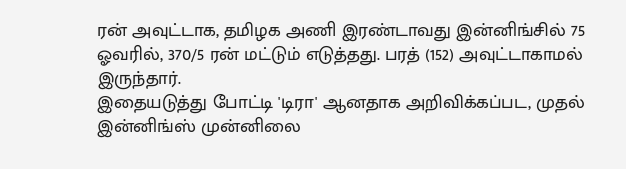ரன் அவுட்டாக, தமிழக அணி இரண்டாவது இன்னிங்சில் 75 ஓவரில், 370/5 ரன் மட்டும் எடுத்தது. பரத் (152) அவுட்டாகாமல் இருந்தார்.
இதையடுத்து போட்டி 'டிரா' ஆனதாக அறிவிக்கப்பட, முதல் இன்னிங்ஸ் முன்னிலை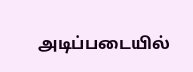அடிப்படையில்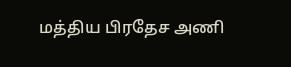மத்திய பிரதேச அணி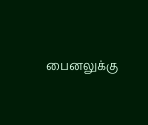பைனலுக்கு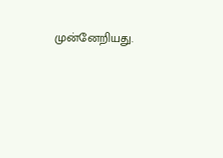முன்னேறியது.